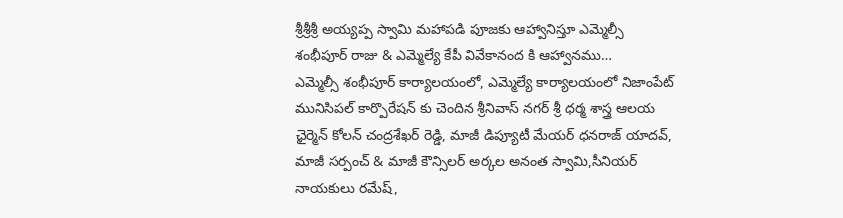శ్రీశ్రీశ్రీ అయ్యప్ప స్వామి మహాపడి పూజకు ఆహ్వానిస్తూ ఎమ్మెల్సీ శంభీపూర్ రాజు & ఎమ్మెల్యే కేపీ వివేకానంద కి ఆహ్వానము…
ఎమ్మెల్సీ శంభీపూర్ కార్యాలయంలో, ఎమ్మెల్యే కార్యాలయంలో నిజాంపేట్ మునిసిపల్ కార్పొరేషన్ కు చెందిన శ్రీనివాస్ నగర్ శ్రీ ధర్మ శాస్త్ర ఆలయ ఛైర్మెన్ కోలన్ చంద్రశేఖర్ రెడ్డి, మాజీ డిప్యూటీ మేయర్ ధనరాజ్ యాదవ్, మాజీ సర్పంచ్ & మాజీ కౌన్సిలర్ అర్కల అనంత స్వామి,సీనియర్ నాయకులు రమేష్,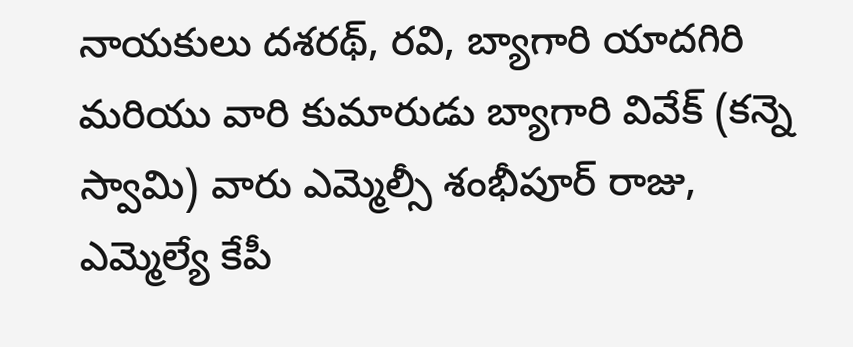నాయకులు దశరథ్, రవి, బ్యాగారి యాదగిరి మరియు వారి కుమారుడు బ్యాగారి వివేక్ (కన్నె స్వామి) వారు ఎమ్మెల్సీ శంభీపూర్ రాజు, ఎమ్మెల్యే కేపీ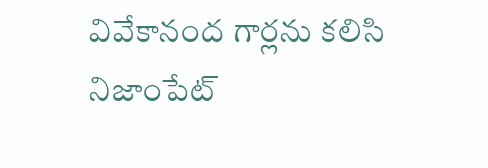వివేకానంద గార్లను కలిసి నిజాంపేట్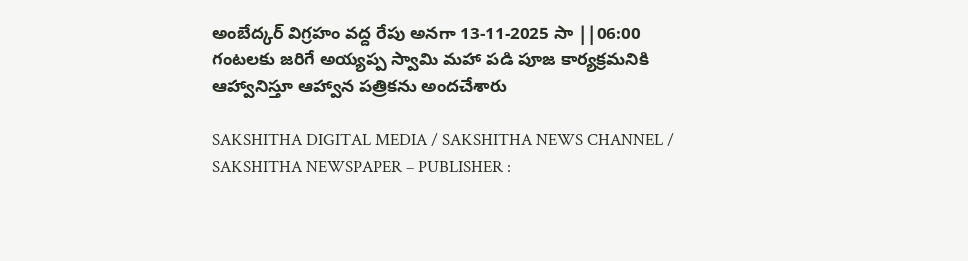అంబేద్కర్ విగ్రహం వద్ద రేపు అనగా 13-11-2025 సా ||06:00 గంటలకు జరిగే అయ్యప్ప స్వామి మహా పడి పూజ కార్యక్రమనికి ఆహ్వానిస్తూ ఆహ్వాన పత్రికను అందచేశారు

SAKSHITHA DIGITAL MEDIA / SAKSHITHA NEWS CHANNEL / SAKSHITHA NEWSPAPER – PUBLISHER :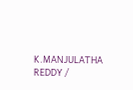K.MANJULATHA REDDY /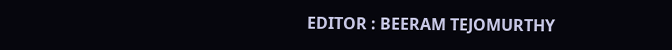EDITOR : BEERAM TEJOMURTHY